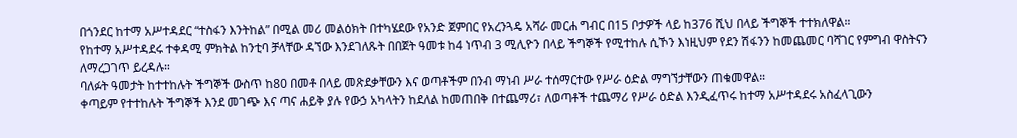በጎንደር ከተማ አሥተዳደር “ተስፋን እንትከል” በሚል መሪ መልዕክት በተካሄደው የአንድ ጀምበር የአረንጓዴ አሻራ መርሐ ግብር በ15 ቦታዎች ላይ ከ376 ሺህ በላይ ችግኞች ተተክለዋል።
የከተማ አሥተዳደሩ ተቀዳሚ ምክትል ከንቲባ ቻላቸው ዳኘው እንደገለጹት በበጀት ዓመቱ ከ4 ነጥብ 3 ሚሊዮን በላይ ችግኞች የሚተከሉ ሲኾን እነዚህም የደን ሽፋንን ከመጨመር ባሻገር የምግብ ዋስትናን ለማረጋገጥ ይረዳሉ።
ባለፉት ዓመታት ከተተከሉት ችግኞች ውስጥ ከ80 በመቶ በላይ መጽደቃቸውን እና ወጣቶችም በንብ ማነብ ሥራ ተሰማርተው የሥራ ዕድል ማግኘታቸውን ጠቁመዋል።
ቀጣይም የተተከሉት ችግኞች እንደ መገጭ እና ጣና ሐይቅ ያሉ የውኃ አካላትን ከደለል ከመጠበቅ በተጨማሪ፣ ለወጣቶች ተጨማሪ የሥራ ዕድል እንዲፈጥሩ ከተማ አሥተዳደሩ አስፈላጊውን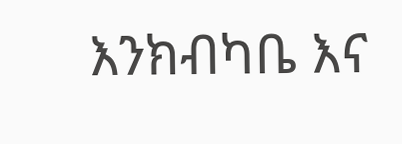እንክብካቤ እና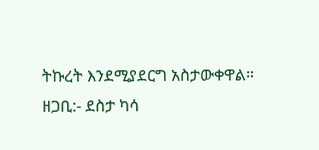ትኩረት እንደሚያደርግ አስታውቀዋል።
ዘጋቢ:- ደስታ ካሳ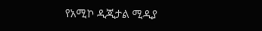የአሚኮ ዲጂታል ሚዲያ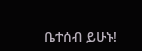ቤተሰብ ይሁኑ!